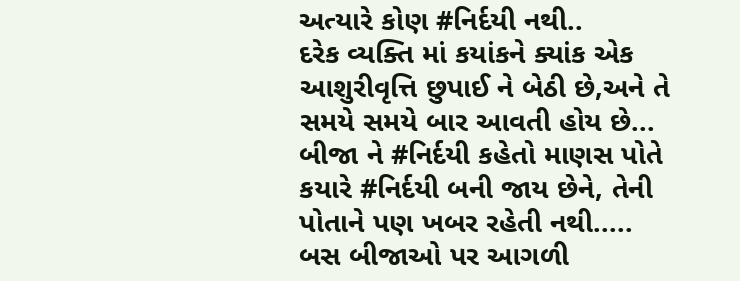અત્યારે કોણ #નિર્દયી નથી..
દરેક વ્યક્તિ માં કયાંકને ક્યાંક એક આશુરીવૃત્તિ છુપાઈ ને બેઠી છે,અને તે સમયે સમયે બાર આવતી હોય છે...
બીજા ને #નિર્દયી કહેતો માણસ પોતે કયારે #નિર્દયી બની જાય છેને, તેની પોતાને પણ ખબર રહેતી નથી.....
બસ બીજાઓ પર આગળી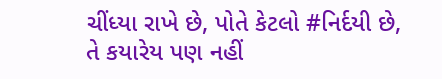ચીંધ્યા રાખે છે, પોતે કેટલો #નિર્દયી છે, તે કયારેય પણ નહીં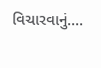વિચારવાનું....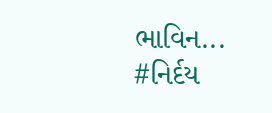ભાવિન...
#નિર્દય